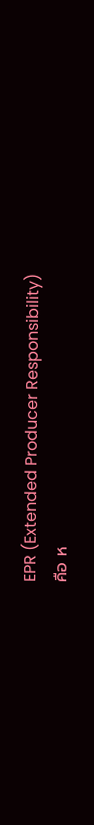EPR (Extended Producer Responsibility)
คือ ห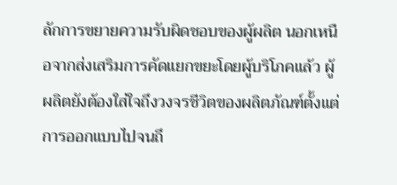ลักการขยายความรับผิดชอบของผู้ผลิต นอกเหนือจากส่งเสริมการคัดแยกขยะโดยผู้บริโภคแล้ว ผู้ผลิตยังต้องใส่ใจถึงวงจรชีวิตของผลิตภัณฑ์ตั้งแต่การออกแบบไปจนถึ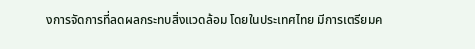งการจัดการที่ลดผลกระทบสิ่งแวดล้อม โดยในประเทศไทย มีการเตรียมค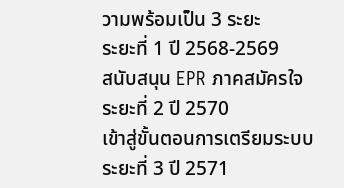วามพร้อมเป็น 3 ระยะ
ระยะที่ 1 ปี 2568-2569
สนับสนุน EPR ภาคสมัครใจ
ระยะที่ 2 ปี 2570
เข้าสู่ขั้นตอนการเตรียมระบบ
ระยะที่ 3 ปี 2571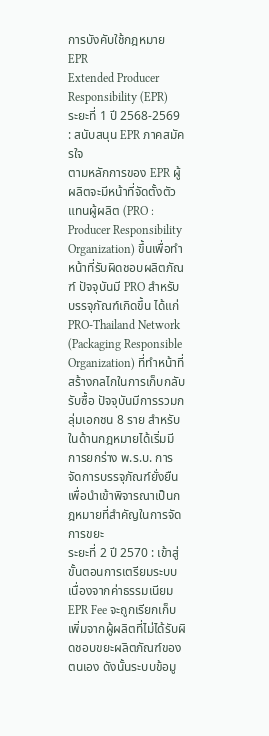การบังคับใช้กฎหมาย EPR
Extended Producer Responsibility (EPR)
ระยะที่ 1 ปี 2568-2569 : สนับสนุน EPR ภาคสมัครใจ
ตามหลักการของ EPR ผู้ผลิตจะมีหน้าที่จัดตั้งตัวแทนผู้ผลิต (PRO : Producer Responsibility Organization) ขึ้นเพื่อทำหน้าที่รับผิดชอบผลิตภัณฑ์ ปัจจุบันมี PRO สำหรับบรรจุภัณฑ์เกิดขึ้น ได้แก่ PRO-Thailand Network (Packaging Responsible Organization) ที่ทำหน้าที่สร้างกลไกในการเก็บกลับรับซื้อ ปัจจุบันมีการรวมกลุ่มเอกชน 8 ราย สำหรับในด้านกฎหมายได้เริ่มมีการยกร่าง พ.ร.บ. การจัดการบรรจุภัณฑ์ยั่งยืน เพื่อนำเข้าพิจารณาเป็นกฎหมายที่สำคัญในการจัดการขยะ
ระยะที่ 2 ปี 2570 : เข้าสู่ขั้นตอนการเตรียมระบบ
เนื่องจากค่าธรรมเนียม EPR Fee จะถูกเรียกเก็บเพิ่มจากผู้ผลิตที่ไม่ได้รับผิดชอบขยะผลิตภัณฑ์ของตนเอง ดังนั้นระบบข้อมู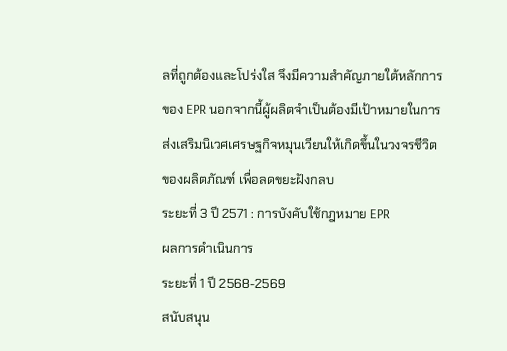ลที่ถูกต้องและโปร่งใส จึงมีความสำคัญภายใต้หลักการของ EPR นอกจากนี้ผู้ผลิตจำเป็นต้องมีเป้าหมายในการส่งเสริมนิเวศเศรษฐกิจหมุนเวียนให้เกิดขึ้นในวงจรชีวิตของผลิตภัณฑ์ เพื่อลดขยะฝังกลบ
ระยะที่ 3 ปี 2571 : การบังคับใช้กฎหมาย EPR
ผลการดำเนินการ
ระยะที่ 1 ปี 2568-2569
สนับสนุน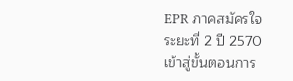EPR ภาคสมัครใจ
ระยะที่ 2 ปี 2570
เข้าสู่ขั้นตอนการ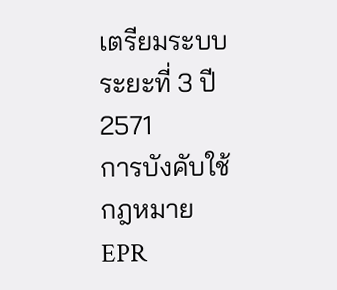เตรียมระบบ
ระยะที่ 3 ปี 2571
การบังคับใช้กฎหมาย EPR